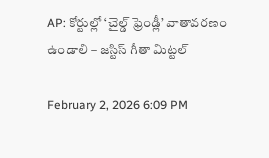AP: కోర్టుల్లో ‘చైల్డ్ ఫ్రెండ్లీ’ వాతావరణం ఉండాలి – జస్టిస్ గీతా మిట్టల్

February 2, 2026 6:09 PM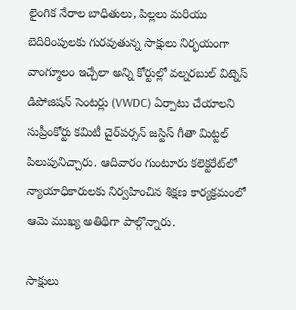లైంగిక నేరాల బాధితులు, పిల్లలు మరియు బెదిరింపులకు గురవుతున్న సాక్షులు నిర్భయంగా వాంగ్మూలం ఇచ్చేలా అన్ని కోర్టుల్లో వల్నరబుల్ విట్నెస్ డిపోజిషన్ సెంటర్లు (VWDC) ఏర్పాటు చేయాలని సుప్రీంకోర్టు కమిటీ చైర్‌పర్సన్ జస్టిస్ గీతా మిట్టల్ పిలుపునిచ్చారు. ఆదివారం గుంటూరు కలెక్టరేట్‌లో న్యాయాధికారులకు నిర్వహించిన శిక్షణ కార్యక్రమంలో ఆమె ముఖ్య అతిథిగా పాల్గొన్నారు.

సాక్షులు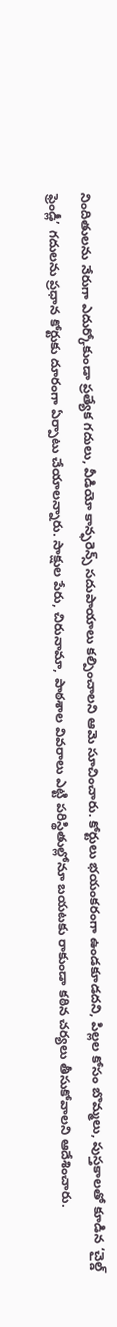నిందితులను నేరుగా ఎదుర్కోకుండా ప్రత్యేక గదులు, వీడియో కాన్ఫరెన్స్ సదుపాయాలు కల్పించాలని ఆమె సూచించారు. కోర్టులు భయంకరంగా ఉండకూడదని, పిల్లల కోసం బొమ్మలు, పుస్తకాలతో కూడిన ‘చైల్డ్ ఫ్రెండ్లీ’ గదులను ప్రధాన కోర్టుకు దూరంగా ఏర్పాటు చేయాలన్నారు. సాక్షుల పేరు, చిరునామా, పాఠశాల వివరాలు ఎట్టి పరిస్థితుల్లోనూ బయటకు రాకుండా కఠిన చర్యలు తీసుకోవాలని ఆదేశించారు.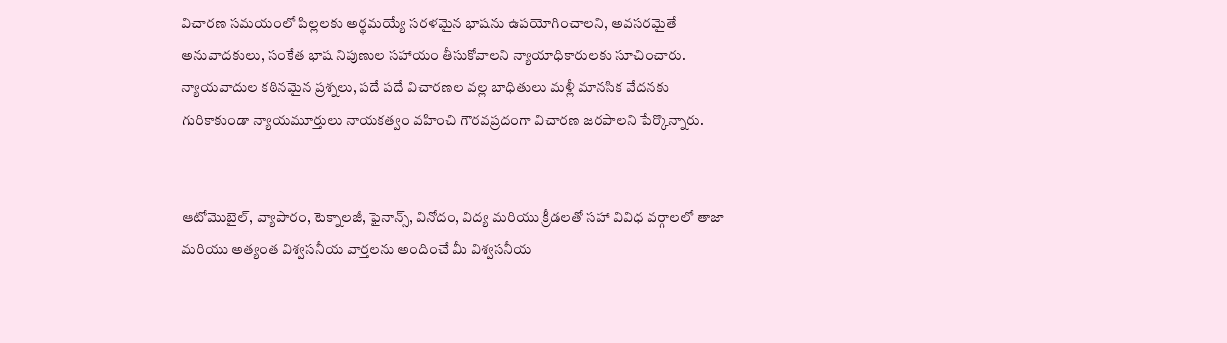విచారణ సమయంలో పిల్లలకు అర్థమయ్యే సరళమైన భాషను ఉపయోగించాలని, అవసరమైతే అనువాదకులు, సంకేత భాష నిపుణుల సహాయం తీసుకోవాలని న్యాయాధికారులకు సూచించారు. న్యాయవాదుల కఠినమైన ప్రశ్నలు, పదే పదే విచారణల వల్ల బాధితులు మళ్లీ మానసిక వేదనకు గురికాకుండా న్యాయమూర్తులు నాయకత్వం వహించి గౌరవప్రదంగా విచారణ జరపాలని పేర్కొన్నారు.


ఆటోమొబైల్, వ్యాపారం, టెక్నాలజీ, ఫైనాన్స్, వినోదం, విద్య మరియు క్రీడలతో సహా వివిధ వర్గాలలో తాజా మరియు అత్యంత విశ్వసనీయ వార్తలను అందించే మీ విశ్వసనీయ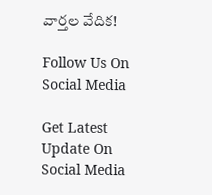వార్తల వేదిక!

Follow Us On Social Media

Get Latest Update On Social Media